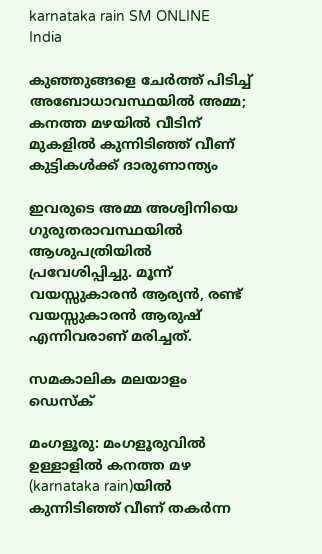karnataka rain SM ONLINE
India

കുഞ്ഞുങ്ങളെ ചേര്‍ത്ത് പിടിച്ച് അബോധാവസ്ഥയില്‍ അമ്മ; കനത്ത മഴയില്‍ വീടിന് മുകളില്‍ കുന്നിടിഞ്ഞ് വീണ് കുട്ടികള്‍ക്ക് ദാരുണാന്ത്യം

ഇവരുടെ അമ്മ അശ്വിനിയെ ഗുരുതരാവസ്ഥയില്‍ ആശുപത്രിയില്‍ പ്രവേശിപ്പിച്ചു. മൂന്ന് വയസ്സുകാരന്‍ ആര്യന്‍, രണ്ട് വയസ്സുകാരന്‍ ആരുഷ് എന്നിവരാണ് മരിച്ചത്.

സമകാലിക മലയാളം ഡെസ്ക്

മംഗളൂരു: മംഗളൂരുവില്‍ ഉള്ളാളില്‍ കനത്ത മഴ (karnataka rain)യില്‍ കുന്നിടിഞ്ഞ് വീണ് തകര്‍ന്ന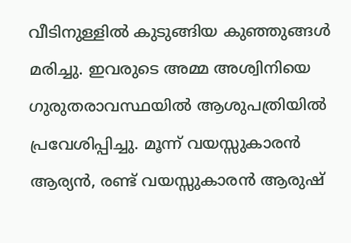വീടിനുള്ളില്‍ കുടുങ്ങിയ കുഞ്ഞുങ്ങള്‍ മരിച്ചു. ഇവരുടെ അമ്മ അശ്വിനിയെ ഗുരുതരാവസ്ഥയില്‍ ആശുപത്രിയില്‍ പ്രവേശിപ്പിച്ചു. മൂന്ന് വയസ്സുകാരന്‍ ആര്യന്‍, രണ്ട് വയസ്സുകാരന്‍ ആരുഷ്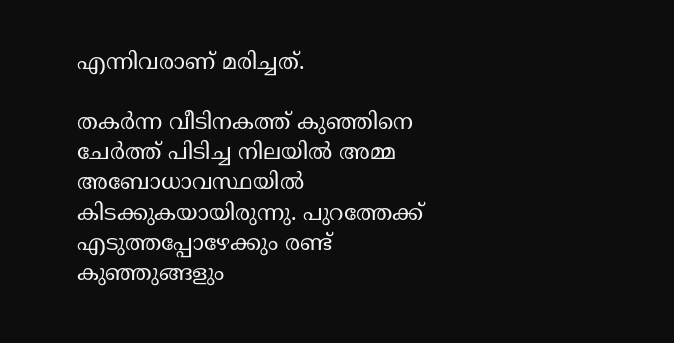എന്നിവരാണ് മരിച്ചത്.

തകര്‍ന്ന വീടിനകത്ത് കുഞ്ഞിനെ ചേര്‍ത്ത് പിടിച്ച നിലയില്‍ അമ്മ അബോധാവസ്ഥയില്‍ കിടക്കുകയായിരുന്നു. പുറത്തേക്ക് എടുത്തപ്പോഴേക്കും രണ്ട് കുഞ്ഞുങ്ങളും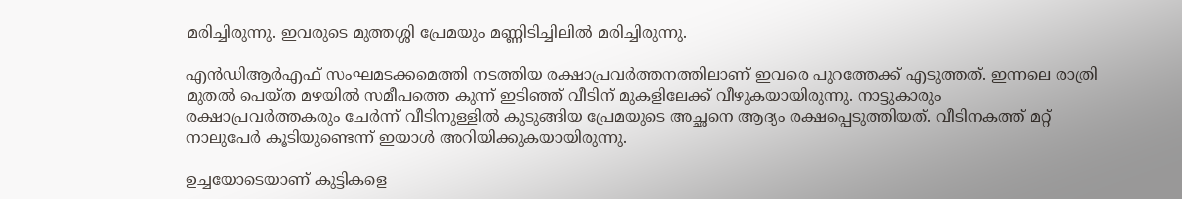മരിച്ചിരുന്നു. ഇവരുടെ മുത്തശ്ശി പ്രേമയും മണ്ണിടിച്ചിലില്‍ മരിച്ചിരുന്നു.

എന്‍ഡിആര്‍എഫ് സംഘമടക്കമെത്തി നടത്തിയ രക്ഷാപ്രവര്‍ത്തനത്തിലാണ് ഇവരെ പുറത്തേക്ക് എടുത്തത്. ഇന്നലെ രാത്രി മുതല്‍ പെയ്ത മഴയില്‍ സമീപത്തെ കുന്ന് ഇടിഞ്ഞ് വീടിന് മുകളിലേക്ക് വീഴുകയായിരുന്നു. നാട്ടുകാരും രക്ഷാപ്രവര്‍ത്തകരും ചേര്‍ന്ന് വീടിനുള്ളില്‍ കുടുങ്ങിയ പ്രേമയുടെ അച്ഛനെ ആദ്യം രക്ഷപ്പെടുത്തിയത്. വീടിനകത്ത് മറ്റ് നാലുപേര്‍ കൂടിയുണ്ടെന്ന് ഇയാള്‍ അറിയിക്കുകയായിരുന്നു.

ഉച്ചയോടെയാണ് കുട്ടികളെ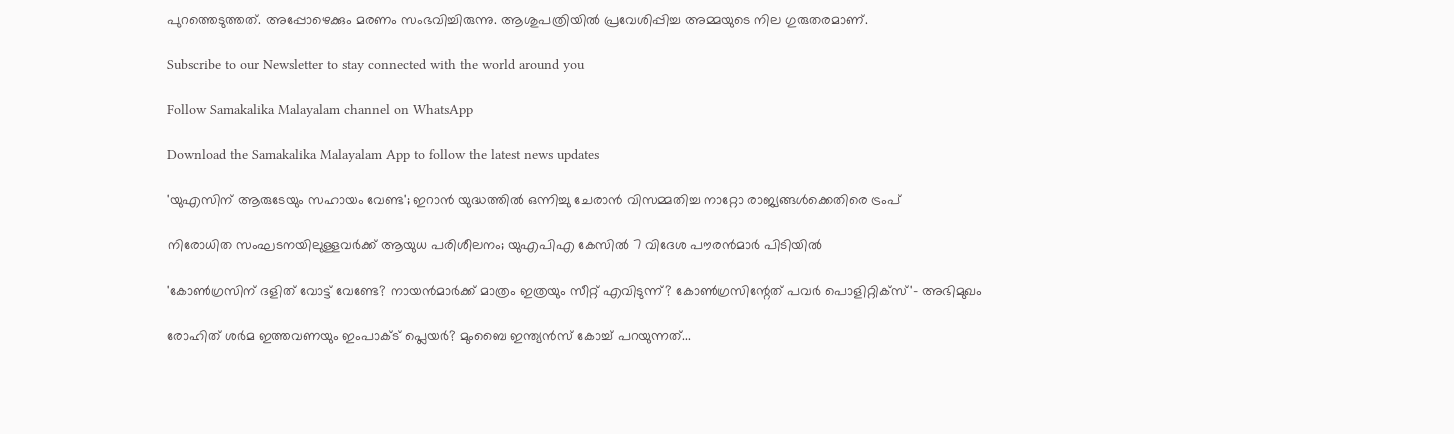പുറത്തെടുത്തത്. അപ്പോഴെക്കും മരണം സംഭവിച്ചിരുന്നു. ആശുപത്രിയില്‍ പ്രവേശിപ്പിച്ച അമ്മയുടെ നില ഗുരുതരമാണ്.

Subscribe to our Newsletter to stay connected with the world around you

Follow Samakalika Malayalam channel on WhatsApp

Download the Samakalika Malayalam App to follow the latest news updates

'യുഎസിന് ആരുടേയും സഹായം വേണ്ട'; ഇറാൻ യുദ്ധത്തിൽ ഒന്നിച്ചു ചേരാൻ വിസമ്മതിച്ച നാറ്റോ രാജ്യങ്ങൾക്കെതിരെ ട്രംപ്

നിരോധിത സംഘടനയിലുള്ളവർക്ക് ആയുധ പരിശീലനം; യുഎപിഎ കേസിൽ 7 വിദേശ പൗരൻമാർ പിടിയിൽ

'കോണ്‍ഗ്രസിന് ദളിത് വോട്ട് വേണ്ടേ? നായന്‍മാര്‍ക്ക് മാത്രം ഇത്രയും സീറ്റ് എവിടുന്ന്? കോണ്‍ഗ്രസിന്റേത് പവര്‍ പൊളിറ്റിക്‌സ്'- അഭിമുഖം

രോഹിത് ശര്‍മ ഇത്തവണയും ഇംപാക്ട് പ്ലെയര്‍? മുംബൈ ഇന്ത്യന്‍സ് കോച്ച് പറയുന്നത്...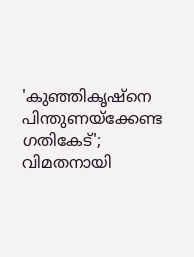'കുഞ്ഞികൃഷ്‌നെ പിന്തുണയ്‌ക്കേണ്ട ഗതികേട്'; വിമതനായി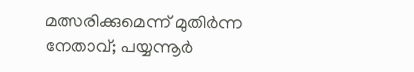മത്സരിക്കുമെന്ന് മുതിര്‍ന്ന നേതാവ്; പയ്യന്നൂര്‍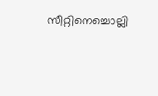സീറ്റിനെച്ചൊല്ലി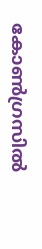കോണ്‍ഗ്രസില്‍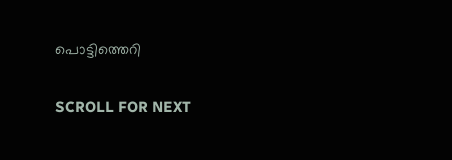പൊട്ടിത്തെറി

SCROLL FOR NEXT